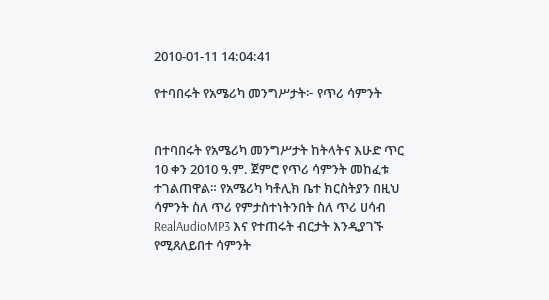2010-01-11 14:04:41

የተባበሩት የአሜሪካ መንግሥታት፦ የጥሪ ሳምንት


በተባበሩት የአሜሪካ መንግሥታት ከትላትና እሁድ ጥር 10 ቀን 2010 ዓ.ም. ጀምሮ የጥሪ ሳምንት መከፈቱ ተገልጠዋል። የአሜሪካ ካቶሊክ ቤተ ክርስትያን በዚህ ሳምንት ስለ ጥሪ የምታስተነትንበት ስለ ጥሪ ሀሳብ RealAudioMP3 እና የተጠሩት ብርታት እንዲያገኙ የሚጸለይበተ ሳምንት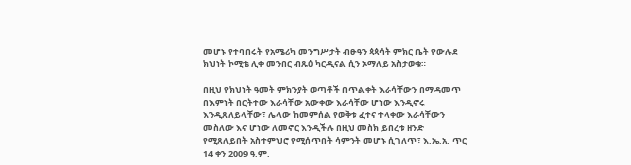መሆኑ የተባበሩት የአሜሪካ መንግሥታት ብፁዓን ጳጳሳት ምክር ቤት የውሉደ ክህነት ኮሚቴ ሊቀ መንበር ብጹዕ ካርዲናል ሲን ኦማለይ አስታወቁ።

በዚህ የክህነት ዓመት ምክንያት ወጣቶች በጥልቀት እራሳቸውን በማዳመጥ በእምነት በርትተው እራሳቸው አውቀው እራሳቸው ሆነው እንዲኖሩ እንዲጸለይላቸው፣ ሌላው ከመምሰል የወቅቱ ፈተና ተላቀው እራሳቸውን መስለው እና ሆነው ለመኖር እንዲችሉ በዚህ መስክ ይበረቱ ዘንድ የሚጸለይበት አስተምህሮ የሚሰጥበት ሳምንት መሆኑ ሲገለጥ፣ እ.ኤ.አ. ጥር 14 ቀን 2009 ዓ.ም.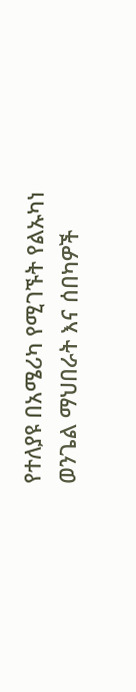የተለያዩ በአሜሪካ የሚገኙት የልኡካነ ወንጌል ማህበራት እና ሰበካዎች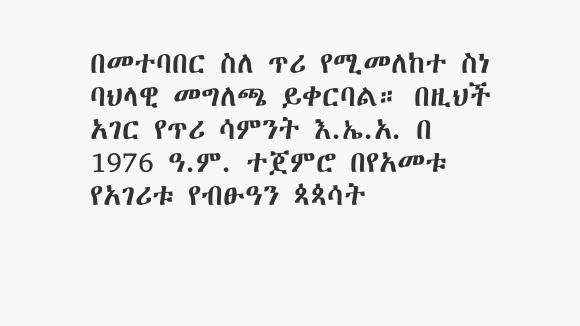በመተባበር ስለ ጥሪ የሚመለከተ ስነ ባህላዊ መግለጫ ይቀርባል። በዚህች አገር የጥሪ ሳምንት እ.ኤ.አ. በ 1976 ዓ.ም. ተጀምሮ በየአመቱ የአገሪቱ የብፁዓን ጳጳሳት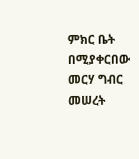ምክር ቤት በሚያቀርበው መርሃ ግብር መሠረት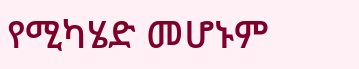የሚካሄድ መሆኑም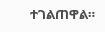ተገልጠዋል።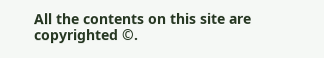All the contents on this site are copyrighted ©.